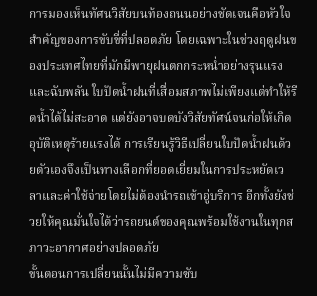การมองเห็นทัศนวิสัยบนท้องถนนอย่างชัดเจนคือหัวใจสำคัญของการขับขี่ที่ปลอดภัย โดยเฉพาะในช่วงฤดูฝนของประเทศไทยที่มักมีพายุฝนตกกระหน่ำอย่างรุนแรงและฉับพลัน ใบปัดน้ำฝนที่เสื่อมสภาพไม่เพียงแต่ทำให้รีดน้ำได้ไม่สะอาด แต่ยังอาจบดบังวิสัยทัศน์จนก่อให้เกิดอุบัติเหตุร้ายแรงได้ การเรียนรู้วิธีเปลี่ยนใบปัดน้ำฝนด้วยตัวเองจึงเป็นทางเลือกที่ยอดเยี่ยมในการประหยัดเวลาและค่าใช้จ่ายโดยไม่ต้องนำรถเข้าอู่บริการ อีกทั้งยังช่วยให้คุณมั่นใจได้ว่ารถยนต์ของคุณพร้อมใช้งานในทุกสภาวะอากาศอย่างปลอดภัย
ขั้นตอนการเปลี่ยนนั้นไม่มีความซับ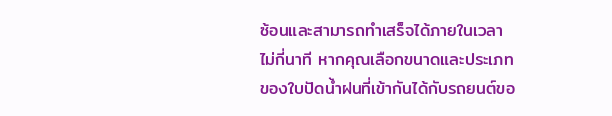ซ้อนและสามารถทำเสร็จได้ภายในเวลาไม่กี่นาที หากคุณเลือกขนาดและประเภทของใบปัดน้ำฝนที่เข้ากันได้กับรถยนต์ขอ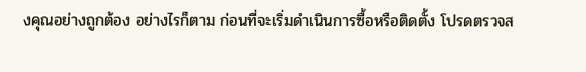งคุณอย่างถูกต้อง อย่างไรก็ตาม ก่อนที่จะเริ่มดำเนินการซื้อหรือติดตั้ง โปรดตรวจส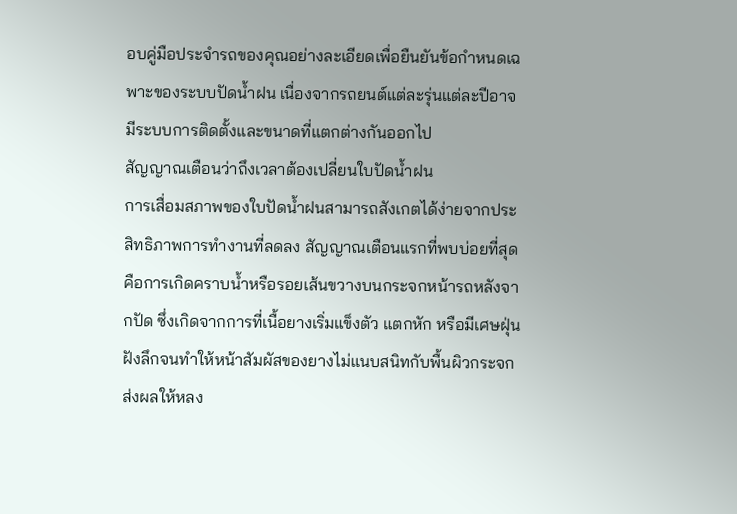อบคู่มือประจำรถของคุณอย่างละเอียดเพื่อยืนยันข้อกำหนดเฉพาะของระบบปัดน้ำฝน เนื่องจากรถยนต์แต่ละรุ่นแต่ละปีอาจมีระบบการติดตั้งและขนาดที่แตกต่างกันออกไป
สัญญาณเตือนว่าถึงเวลาต้องเปลี่ยนใบปัดน้ำฝน
การเสื่อมสภาพของใบปัดน้ำฝนสามารถสังเกตได้ง่ายจากประสิทธิภาพการทำงานที่ลดลง สัญญาณเตือนแรกที่พบบ่อยที่สุดคือการเกิดคราบน้ำหรือรอยเส้นขวางบนกระจกหน้ารถหลังจากปัด ซึ่งเกิดจากการที่เนื้อยางเริ่มแข็งตัว แตกหัก หรือมีเศษฝุ่นฝังลึกจนทำให้หน้าสัมผัสของยางไม่แนบสนิทกับพื้นผิวกระจก ส่งผลให้หลง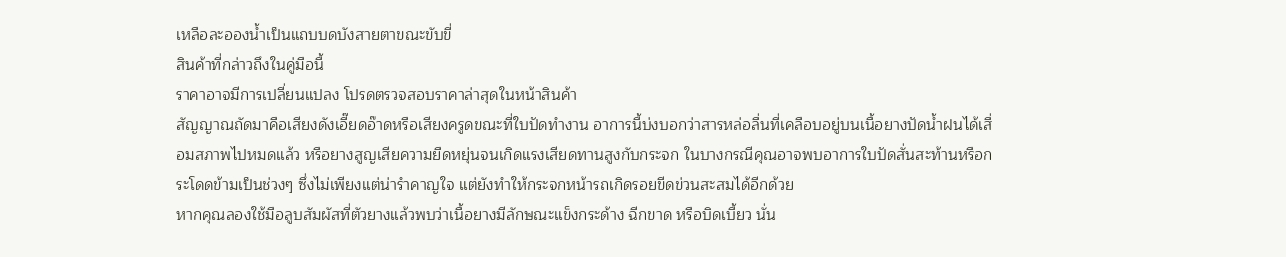เหลือละอองน้ำเป็นแถบบดบังสายตาขณะขับขี่
สินค้าที่กล่าวถึงในคู่มือนี้
ราคาอาจมีการเปลี่ยนแปลง โปรดตรวจสอบราคาล่าสุดในหน้าสินค้า
สัญญาณถัดมาคือเสียงดังเอี๊ยดอ๊าดหรือเสียงครูดขณะที่ใบปัดทำงาน อาการนี้บ่งบอกว่าสารหล่อลื่นที่เคลือบอยู่บนเนื้อยางปัดน้ำฝนได้เสื่อมสภาพไปหมดแล้ว หรือยางสูญเสียความยืดหยุ่นจนเกิดแรงเสียดทานสูงกับกระจก ในบางกรณีคุณอาจพบอาการใบปัดสั่นสะท้านหรือกระโดดข้ามเป็นช่วงๆ ซึ่งไม่เพียงแต่น่ารำคาญใจ แต่ยังทำให้กระจกหน้ารถเกิดรอยขีดข่วนสะสมได้อีกด้วย
หากคุณลองใช้มือลูบสัมผัสที่ตัวยางแล้วพบว่าเนื้อยางมีลักษณะแข็งกระด้าง ฉีกขาด หรือบิดเบี้ยว นั่น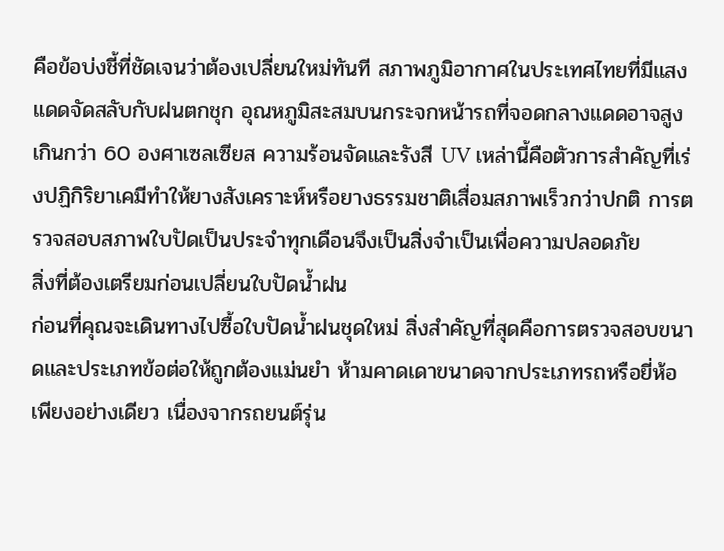คือข้อบ่งชี้ที่ชัดเจนว่าต้องเปลี่ยนใหม่ทันที สภาพภูมิอากาศในประเทศไทยที่มีแสงแดดจัดสลับกับฝนตกชุก อุณหภูมิสะสมบนกระจกหน้ารถที่จอดกลางแดดอาจสูงเกินกว่า 60 องศาเซลเซียส ความร้อนจัดและรังสี UV เหล่านี้คือตัวการสำคัญที่เร่งปฏิกิริยาเคมีทำให้ยางสังเคราะห์หรือยางธรรมชาติเสื่อมสภาพเร็วกว่าปกติ การตรวจสอบสภาพใบปัดเป็นประจำทุกเดือนจึงเป็นสิ่งจำเป็นเพื่อความปลอดภัย
สิ่งที่ต้องเตรียมก่อนเปลี่ยนใบปัดน้ำฝน
ก่อนที่คุณจะเดินทางไปซื้อใบปัดน้ำฝนชุดใหม่ สิ่งสำคัญที่สุดคือการตรวจสอบขนาดและประเภทข้อต่อให้ถูกต้องแม่นยำ ห้ามคาดเดาขนาดจากประเภทรถหรือยี่ห้อเพียงอย่างเดียว เนื่องจากรถยนต์รุ่น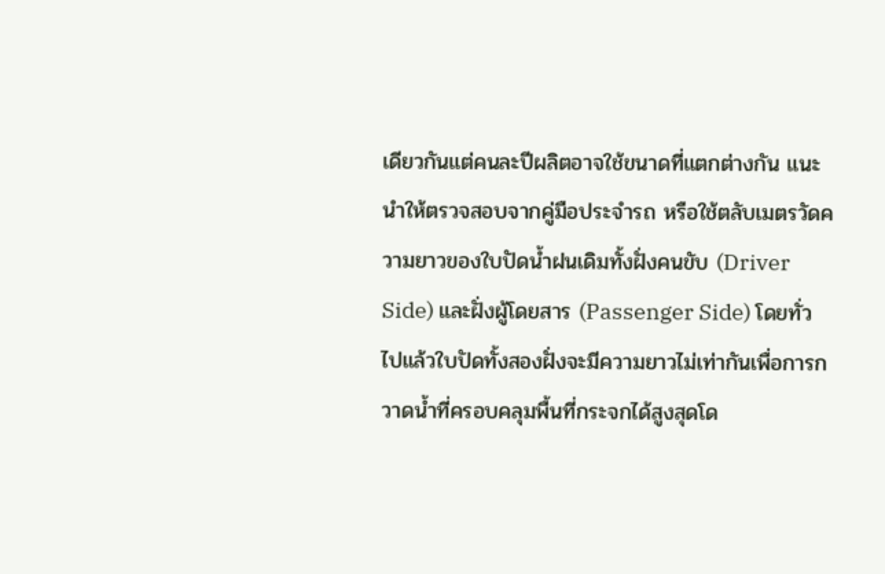เดียวกันแต่คนละปีผลิตอาจใช้ขนาดที่แตกต่างกัน แนะนำให้ตรวจสอบจากคู่มือประจำรถ หรือใช้ตลับเมตรวัดความยาวของใบปัดน้ำฝนเดิมทั้งฝั่งคนขับ (Driver Side) และฝั่งผู้โดยสาร (Passenger Side) โดยทั่วไปแล้วใบปัดทั้งสองฝั่งจะมีความยาวไม่เท่ากันเพื่อการกวาดน้ำที่ครอบคลุมพื้นที่กระจกได้สูงสุดโด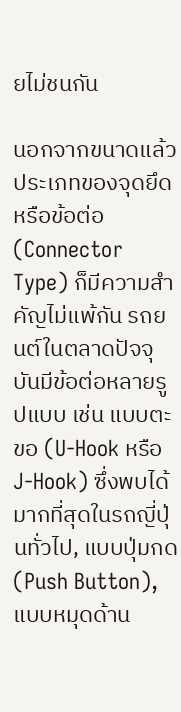ยไม่ชนกัน

นอกจากขนาดแล้ว ประเภทของจุดยึดหรือข้อต่อ (Connector Type) ก็มีความสำคัญไม่แพ้กัน รถยนต์ในตลาดปัจจุบันมีข้อต่อหลายรูปแบบ เช่น แบบตะขอ (U-Hook หรือ J-Hook) ซึ่งพบได้มากที่สุดในรถญี่ปุ่นทั่วไป, แบบปุ่มกด (Push Button), แบบหมุดด้าน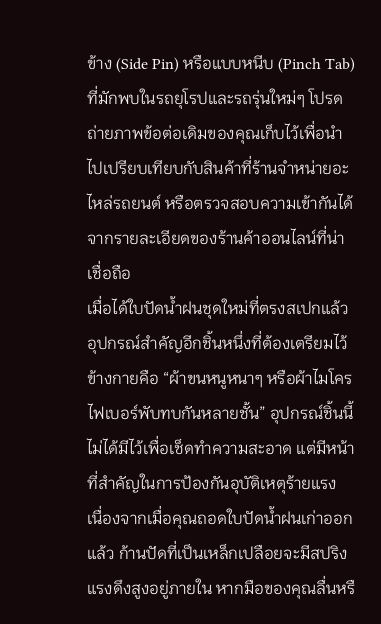ข้าง (Side Pin) หรือแบบหนีบ (Pinch Tab) ที่มักพบในรถยุโรปและรถรุ่นใหม่ๆ โปรดถ่ายภาพข้อต่อเดิมของคุณเก็บไว้เพื่อนำไปเปรียบเทียบกับสินค้าที่ร้านจำหน่ายอะไหล่รถยนต์ หรือตรวจสอบความเข้ากันได้จากรายละเอียดของร้านค้าออนไลน์ที่น่าเชื่อถือ
เมื่อได้ใบปัดน้ำฝนชุดใหม่ที่ตรงสเปกแล้ว อุปกรณ์สำคัญอีกชิ้นหนึ่งที่ต้องเตรียมไว้ข้างกายคือ “ผ้าขนหนูหนาๆ หรือผ้าไมโครไฟเบอร์พับทบกันหลายชั้น” อุปกรณ์ชิ้นนี้ไม่ได้มีไว้เพื่อเช็ดทำความสะอาด แต่มีหน้าที่สำคัญในการป้องกันอุบัติเหตุร้ายแรง เนื่องจากเมื่อคุณถอดใบปัดน้ำฝนเก่าออกแล้ว ก้านปัดที่เป็นเหล็กเปลือยจะมีสปริงแรงดึงสูงอยู่ภายใน หากมือของคุณลื่นหรื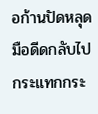อก้านปัดหลุดมือดีดกลับไปกระแทกกระ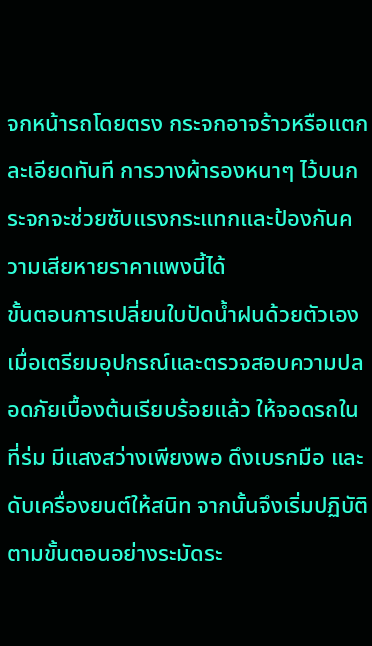จกหน้ารถโดยตรง กระจกอาจร้าวหรือแตกละเอียดทันที การวางผ้ารองหนาๆ ไว้บนกระจกจะช่วยซับแรงกระแทกและป้องกันความเสียหายราคาแพงนี้ได้
ขั้นตอนการเปลี่ยนใบปัดน้ำฝนด้วยตัวเอง
เมื่อเตรียมอุปกรณ์และตรวจสอบความปลอดภัยเบื้องต้นเรียบร้อยแล้ว ให้จอดรถในที่ร่ม มีแสงสว่างเพียงพอ ดึงเบรกมือ และดับเครื่องยนต์ให้สนิท จากนั้นจึงเริ่มปฏิบัติตามขั้นตอนอย่างระมัดระ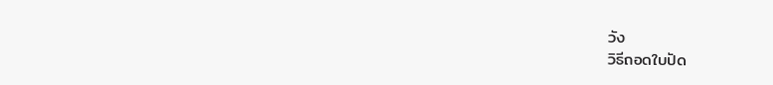วัง
วิธีถอดใบปัด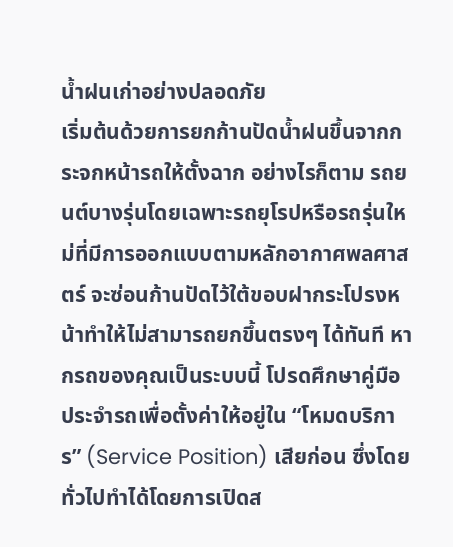น้ำฝนเก่าอย่างปลอดภัย
เริ่มต้นด้วยการยกก้านปัดน้ำฝนขึ้นจากกระจกหน้ารถให้ตั้งฉาก อย่างไรก็ตาม รถยนต์บางรุ่นโดยเฉพาะรถยุโรปหรือรถรุ่นใหม่ที่มีการออกแบบตามหลักอากาศพลศาสตร์ จะซ่อนก้านปัดไว้ใต้ขอบฝากระโปรงหน้าทำให้ไม่สามารถยกขึ้นตรงๆ ได้ทันที หากรถของคุณเป็นระบบนี้ โปรดศึกษาคู่มือประจำรถเพื่อตั้งค่าให้อยู่ใน “โหมดบริการ” (Service Position) เสียก่อน ซึ่งโดยทั่วไปทำได้โดยการเปิดส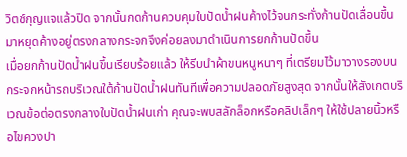วิตช์กุญแจแล้วปิด จากนั้นกดก้านควบคุมใบปัดน้ำฝนค้างไว้จนกระทั่งก้านปัดเลื่อนขึ้นมาหยุดค้างอยู่ตรงกลางกระจกจึงค่อยลงมาดำเนินการยกก้านปัดขึ้น
เมื่อยกก้านปัดน้ำฝนขึ้นเรียบร้อยแล้ว ให้รีบนำผ้าขนหนูหนาๆ ที่เตรียมไว้มาวางรองบนกระจกหน้ารถบริเวณใต้ก้านปัดน้ำฝนทันทีเพื่อความปลอดภัยสูงสุด จากนั้นให้สังเกตบริเวณข้อต่อตรงกลางใบปัดน้ำฝนเก่า คุณจะพบสลักล็อกหรือคลิปเล็กๆ ให้ใช้ปลายนิ้วหรือไขควงปา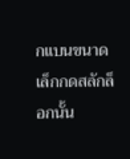กแบนขนาดเล็กกดสลักล็อกนั้น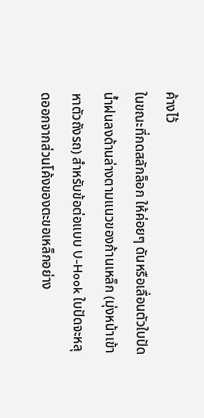ค้างไว้
ในขณะที่กดสลักล็อก ให้ค่อยๆ ดันหรือเลื่อนตัวใบปัดน้ำฝนลงด้านล่างตามแนวของก้านเหล็ก (มุ่งหน้าเข้าหาตัวถังรถ) สำหรับข้อต่อแบบ U-Hook ใบปัดจะหลุดออกจากส่วนโค้งของตะขอเหล็กอย่าง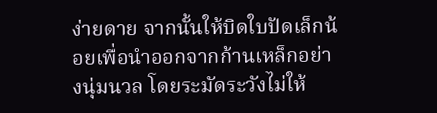ง่ายดาย จากนั้นให้บิดใบปัดเล็กน้อยเพื่อนำออกจากก้านเหล็กอย่างนุ่มนวล โดยระมัดระวังไม่ให้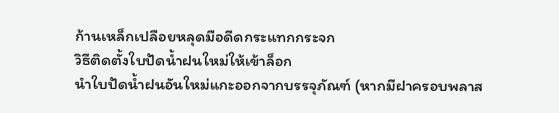ก้านเหล็กเปลือยหลุดมือดีดกระแทกกระจก
วิธีติดตั้งใบปัดน้ำฝนใหม่ให้เข้าล็อก
นำใบปัดน้ำฝนอันใหม่แกะออกจากบรรจุภัณฑ์ (หากมีฝาครอบพลาส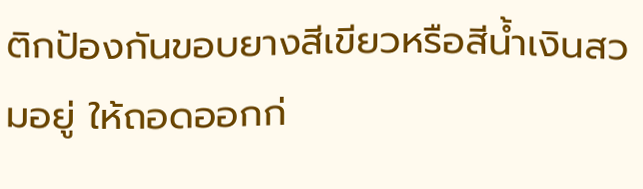ติกป้องกันขอบยางสีเขียวหรือสีน้ำเงินสวมอยู่ ให้ถอดออกก่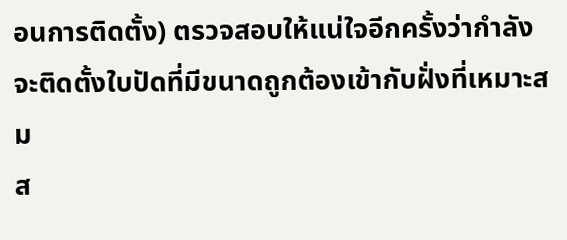อนการติดตั้ง) ตรวจสอบให้แน่ใจอีกครั้งว่ากำลังจะติดตั้งใบปัดที่มีขนาดถูกต้องเข้ากับฝั่งที่เหมาะสม
ส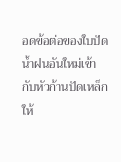อดข้อต่อของใบปัดน้ำฝนอันใหม่เข้ากับหัวก้านปัดเหล็กให้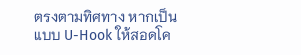ตรงตามทิศทาง หากเป็นแบบ U-Hook ให้สอดโค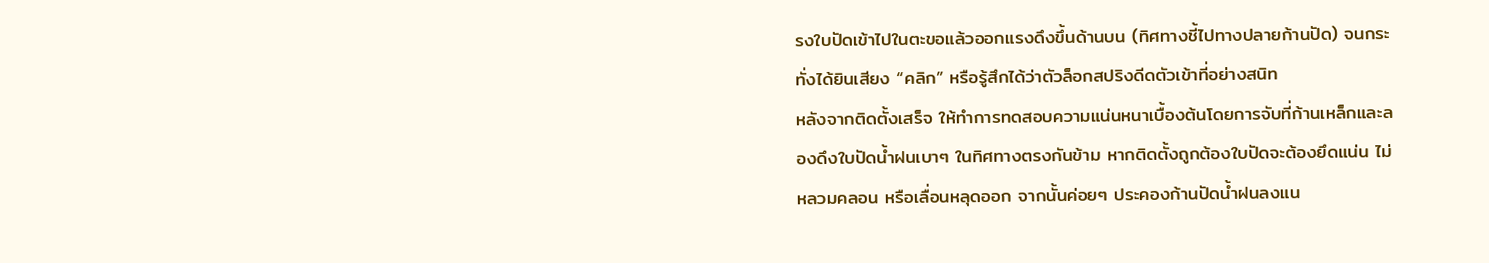รงใบปัดเข้าไปในตะขอแล้วออกแรงดึงขึ้นด้านบน (ทิศทางชี้ไปทางปลายก้านปัด) จนกระทั่งได้ยินเสียง “คลิก” หรือรู้สึกได้ว่าตัวล็อกสปริงดีดตัวเข้าที่อย่างสนิท
หลังจากติดตั้งเสร็จ ให้ทำการทดสอบความแน่นหนาเบื้องต้นโดยการจับที่ก้านเหล็กและลองดึงใบปัดน้ำฝนเบาๆ ในทิศทางตรงกันข้าม หากติดตั้งถูกต้องใบปัดจะต้องยึดแน่น ไม่หลวมคลอน หรือเลื่อนหลุดออก จากนั้นค่อยๆ ประคองก้านปัดน้ำฝนลงแน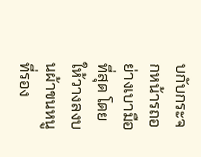บกับกระจกหน้ารถอย่างเบามือที่สุด โดยให้วางลงบนผ้าขนหนูที่รอง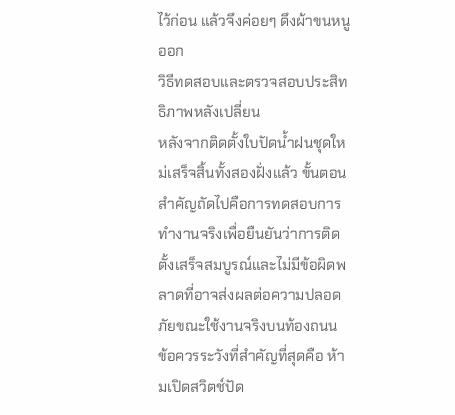ไว้ก่อน แล้วจึงค่อยๆ ดึงผ้าขนหนูออก
วิธีทดสอบและตรวจสอบประสิทธิภาพหลังเปลี่ยน
หลังจากติดตั้งใบปัดน้ำฝนชุดใหม่เสร็จสิ้นทั้งสองฝั่งแล้ว ขั้นตอนสำคัญถัดไปคือการทดสอบการทำงานจริงเพื่อยืนยันว่าการติดตั้งเสร็จสมบูรณ์และไม่มีข้อผิดพลาดที่อาจส่งผลต่อความปลอดภัยขณะใช้งานจริงบนท้องถนน
ข้อควรระวังที่สำคัญที่สุดคือ ห้ามเปิดสวิตช์ปัด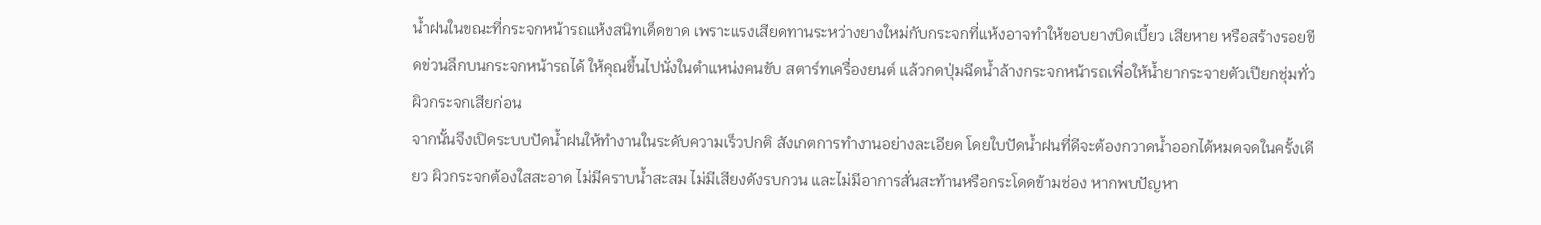น้ำฝนในขณะที่กระจกหน้ารถแห้งสนิทเด็ดขาด เพราะแรงเสียดทานระหว่างยางใหม่กับกระจกที่แห้งอาจทำให้ขอบยางบิดเบี้ยว เสียหาย หรือสร้างรอยขีดข่วนลึกบนกระจกหน้ารถได้ ให้คุณขึ้นไปนั่งในตำแหน่งคนขับ สตาร์ทเครื่องยนต์ แล้วกดปุ่มฉีดน้ำล้างกระจกหน้ารถเพื่อให้น้ำยากระจายตัวเปียกชุ่มทั่วผิวกระจกเสียก่อน
จากนั้นจึงเปิดระบบปัดน้ำฝนให้ทำงานในระดับความเร็วปกติ สังเกตการทำงานอย่างละเอียด โดยใบปัดน้ำฝนที่ดีจะต้องกวาดน้ำออกได้หมดจดในครั้งเดียว ผิวกระจกต้องใสสะอาด ไม่มีคราบน้ำสะสม ไม่มีเสียงดังรบกวน และไม่มีอาการสั่นสะท้านหรือกระโดดข้ามช่อง หากพบปัญหา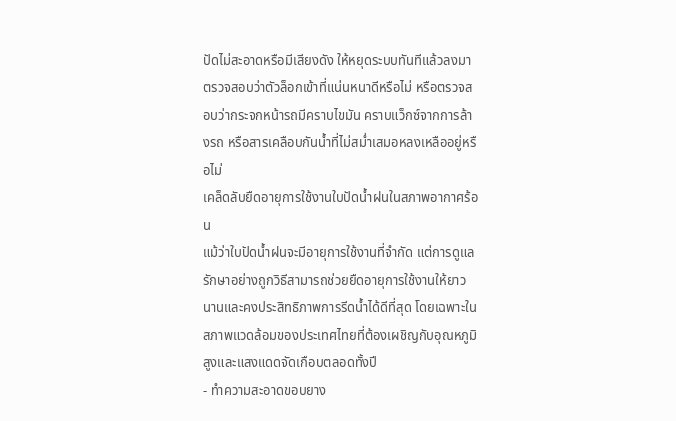ปัดไม่สะอาดหรือมีเสียงดัง ให้หยุดระบบทันทีแล้วลงมาตรวจสอบว่าตัวล็อกเข้าที่แน่นหนาดีหรือไม่ หรือตรวจสอบว่ากระจกหน้ารถมีคราบไขมัน คราบแว็กซ์จากการล้างรถ หรือสารเคลือบกันน้ำที่ไม่สม่ำเสมอหลงเหลืออยู่หรือไม่
เคล็ดลับยืดอายุการใช้งานใบปัดน้ำฝนในสภาพอากาศร้อน
แม้ว่าใบปัดน้ำฝนจะมีอายุการใช้งานที่จำกัด แต่การดูแลรักษาอย่างถูกวิธีสามารถช่วยยืดอายุการใช้งานให้ยาวนานและคงประสิทธิภาพการรีดน้ำได้ดีที่สุด โดยเฉพาะในสภาพแวดล้อมของประเทศไทยที่ต้องเผชิญกับอุณหภูมิสูงและแสงแดดจัดเกือบตลอดทั้งปี
- ทำความสะอาดขอบยาง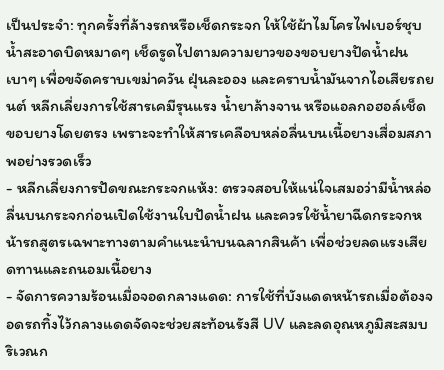เป็นประจำ: ทุกครั้งที่ล้างรถหรือเช็ดกระจก ให้ใช้ผ้าไมโครไฟเบอร์ชุบน้ำสะอาดบิดหมาดๆ เช็ดรูดไปตามความยาวของขอบยางปัดน้ำฝนเบาๆ เพื่อขจัดคราบเขม่าควัน ฝุ่นละออง และคราบน้ำมันจากไอเสียรถยนต์ หลีกเลี่ยงการใช้สารเคมีรุนแรง น้ำยาล้างจาน หรือแอลกอฮอล์เช็ดขอบยางโดยตรง เพราะจะทำให้สารเคลือบหล่อลื่นบนเนื้อยางเสื่อมสภาพอย่างรวดเร็ว
- หลีกเลี่ยงการปัดขณะกระจกแห้ง: ตรวจสอบให้แน่ใจเสมอว่ามีน้ำหล่อลื่นบนกระจกก่อนเปิดใช้งานใบปัดน้ำฝน และควรใช้น้ำยาฉีดกระจกหน้ารถสูตรเฉพาะทางตามคำแนะนำบนฉลากสินค้า เพื่อช่วยลดแรงเสียดทานและถนอมเนื้อยาง
- จัดการความร้อนเมื่อจอดกลางแดด: การใช้ที่บังแดดหน้ารถเมื่อต้องจอดรถทิ้งไว้กลางแดดจัดจะช่วยสะท้อนรังสี UV และลดอุณหภูมิสะสมบริเวณก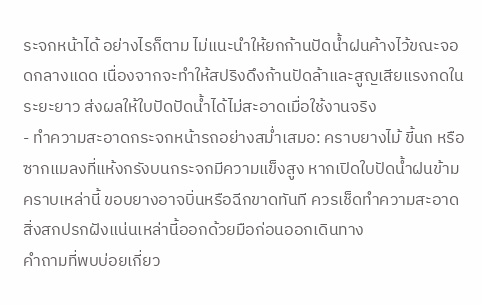ระจกหน้าได้ อย่างไรก็ตาม ไม่แนะนำให้ยกก้านปัดน้ำฝนค้างไว้ขณะจอดกลางแดด เนื่องจากจะทำให้สปริงดึงก้านปัดล้าและสูญเสียแรงกดในระยะยาว ส่งผลให้ใบปัดปัดน้ำได้ไม่สะอาดเมื่อใช้งานจริง
- ทำความสะอาดกระจกหน้ารถอย่างสม่ำเสมอ: คราบยางไม้ ขี้นก หรือซากแมลงที่แห้งกรังบนกระจกมีความแข็งสูง หากเปิดใบปัดน้ำฝนข้ามคราบเหล่านี้ ขอบยางอาจบิ่นหรือฉีกขาดทันที ควรเช็ดทำความสะอาดสิ่งสกปรกฝังแน่นเหล่านี้ออกด้วยมือก่อนออกเดินทาง
คำถามที่พบบ่อยเกี่ยว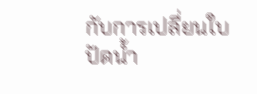กับการเปลี่ยนใบปัดน้ำ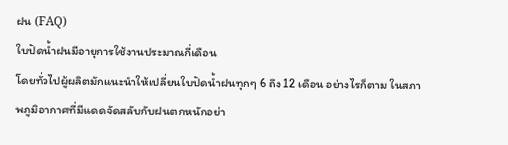ฝน (FAQ)
ใบปัดน้ำฝนมีอายุการใช้งานประมาณกี่เดือน
โดยทั่วไปผู้ผลิตมักแนะนำให้เปลี่ยนใบปัดน้ำฝนทุกๆ 6 ถึง 12 เดือน อย่างไรก็ตาม ในสภาพภูมิอากาศที่มีแดดจัดสลับกับฝนตกหนักอย่า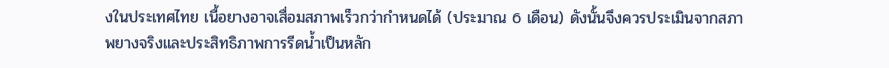งในประเทศไทย เนื้อยางอาจเสื่อมสภาพเร็วกว่ากำหนดได้ (ประมาณ 6 เดือน) ดังนั้นจึงควรประเมินจากสภาพยางจริงและประสิทธิภาพการรีดน้ำเป็นหลัก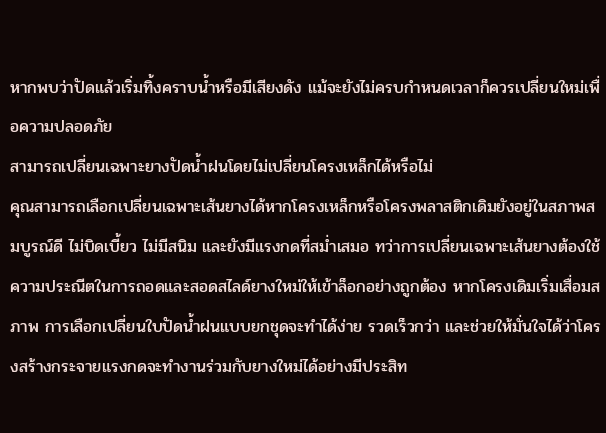หากพบว่าปัดแล้วเริ่มทิ้งคราบน้ำหรือมีเสียงดัง แม้จะยังไม่ครบกำหนดเวลาก็ควรเปลี่ยนใหม่เพื่อความปลอดภัย
สามารถเปลี่ยนเฉพาะยางปัดน้ำฝนโดยไม่เปลี่ยนโครงเหล็กได้หรือไม่
คุณสามารถเลือกเปลี่ยนเฉพาะเส้นยางได้หากโครงเหล็กหรือโครงพลาสติกเดิมยังอยู่ในสภาพสมบูรณ์ดี ไม่บิดเบี้ยว ไม่มีสนิม และยังมีแรงกดที่สม่ำเสมอ ทว่าการเปลี่ยนเฉพาะเส้นยางต้องใช้ความประณีตในการถอดและสอดสไลด์ยางใหม่ให้เข้าล็อกอย่างถูกต้อง หากโครงเดิมเริ่มเสื่อมสภาพ การเลือกเปลี่ยนใบปัดน้ำฝนแบบยกชุดจะทำได้ง่าย รวดเร็วกว่า และช่วยให้มั่นใจได้ว่าโครงสร้างกระจายแรงกดจะทำงานร่วมกับยางใหม่ได้อย่างมีประสิท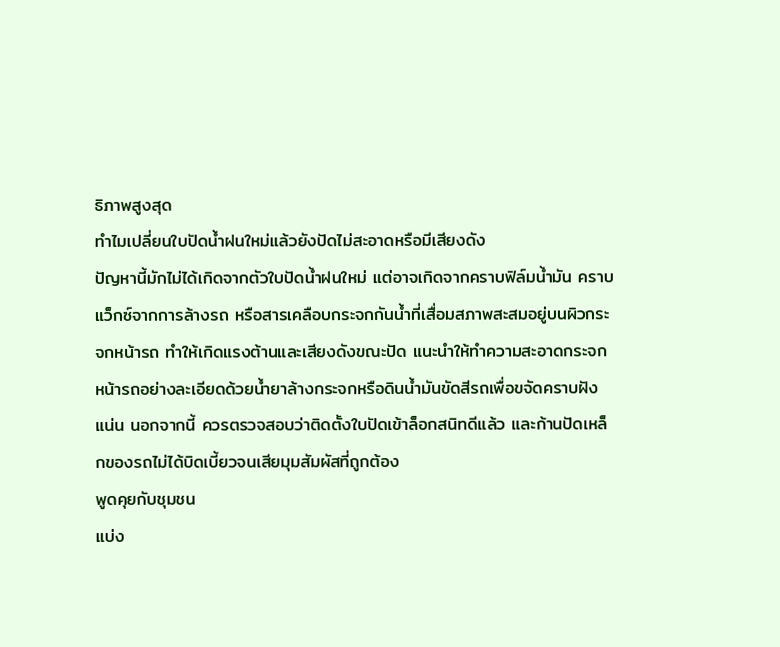ธิภาพสูงสุด
ทำไมเปลี่ยนใบปัดน้ำฝนใหม่แล้วยังปัดไม่สะอาดหรือมีเสียงดัง
ปัญหานี้มักไม่ได้เกิดจากตัวใบปัดน้ำฝนใหม่ แต่อาจเกิดจากคราบฟิล์มน้ำมัน คราบแว็กซ์จากการล้างรถ หรือสารเคลือบกระจกกันน้ำที่เสื่อมสภาพสะสมอยู่บนผิวกระจกหน้ารถ ทำให้เกิดแรงต้านและเสียงดังขณะปัด แนะนำให้ทำความสะอาดกระจกหน้ารถอย่างละเอียดด้วยน้ำยาล้างกระจกหรือดินน้ำมันขัดสีรถเพื่อขจัดคราบฝังแน่น นอกจากนี้ ควรตรวจสอบว่าติดตั้งใบปัดเข้าล็อกสนิทดีแล้ว และก้านปัดเหล็กของรถไม่ได้บิดเบี้ยวจนเสียมุมสัมผัสที่ถูกต้อง
พูดคุยกับชุมชน
แบ่ง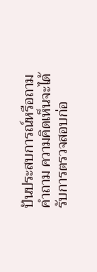ปันประสบการณ์หรือถามคำถาม ความคิดเห็นจะได้รับการตรวจสอบก่อ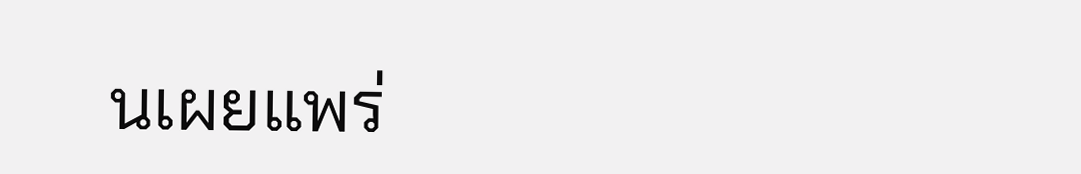นเผยแพร่